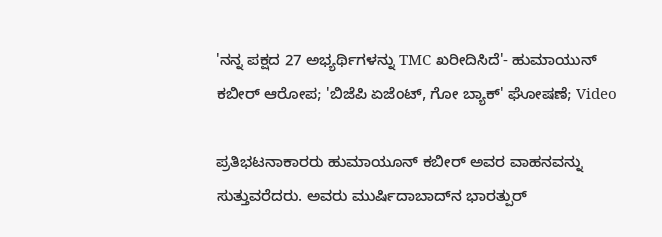'ನನ್ನ ಪಕ್ಷದ 27 ಅಭ್ಯರ್ಥಿಗಳನ್ನು TMC ಖರೀದಿಸಿದೆ'- ಹುಮಾಯುನ್ ಕಬೀರ್ ಆರೋಪ; 'ಬಿಜೆಪಿ ಏಜೆಂಟ್, ಗೋ ಬ್ಯಾಕ್' ಘೋಷಣೆ; Video

ಪ್ರತಿಭಟನಾಕಾರರು ಹುಮಾಯೂನ್ ಕಬೀರ್ ಅವರ ವಾಹನವನ್ನು ಸುತ್ತುವರೆದರು. ಅವರು ಮುರ್ಷಿದಾಬಾದ್‌ನ ಭಾರತ್ಪುರ್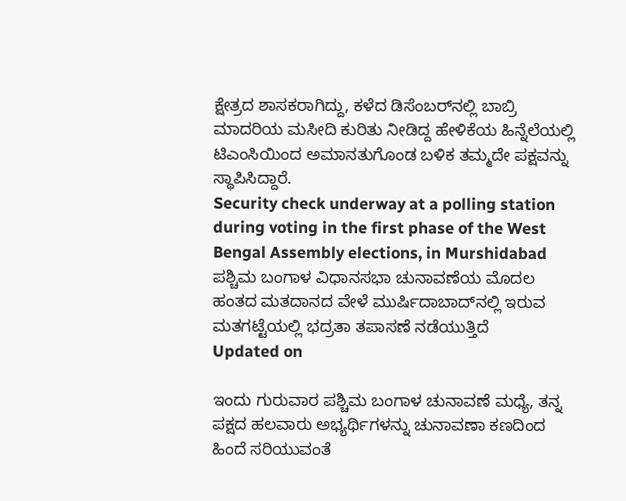ಕ್ಷೇತ್ರದ ಶಾಸಕರಾಗಿದ್ದು, ಕಳೆದ ಡಿಸೆಂಬರ್‌ನಲ್ಲಿ ಬಾಬ್ರಿ ಮಾದರಿಯ ಮಸೀದಿ ಕುರಿತು ನೀಡಿದ್ದ ಹೇಳಿಕೆಯ ಹಿನ್ನೆಲೆಯಲ್ಲಿ ಟಿಎಂಸಿಯಿಂದ ಅಮಾನತುಗೊಂಡ ಬಳಿಕ ತಮ್ಮದೇ ಪಕ್ಷವನ್ನು ಸ್ಥಾಪಿಸಿದ್ದಾರೆ.
Security check underway at a polling station during voting in the first phase of the West Bengal Assembly elections, in Murshidabad
ಪಶ್ಚಿಮ ಬಂಗಾಳ ವಿಧಾನಸಭಾ ಚುನಾವಣೆಯ ಮೊದಲ ಹಂತದ ಮತದಾನದ ವೇಳೆ ಮುರ್ಷಿದಾಬಾದ್‌ನಲ್ಲಿ ಇರುವ ಮತಗಟ್ಟೆಯಲ್ಲಿ ಭದ್ರತಾ ತಪಾಸಣೆ ನಡೆಯುತ್ತಿದೆ
Updated on

ಇಂದು ಗುರುವಾರ ಪಶ್ಚಿಮ ಬಂಗಾಳ ಚುನಾವಣೆ ಮಧ್ಯೆ, ತನ್ನ ಪಕ್ಷದ ಹಲವಾರು ಅಭ್ಯರ್ಥಿಗಳನ್ನು ಚುನಾವಣಾ ಕಣದಿಂದ ಹಿಂದೆ ಸರಿಯುವಂತೆ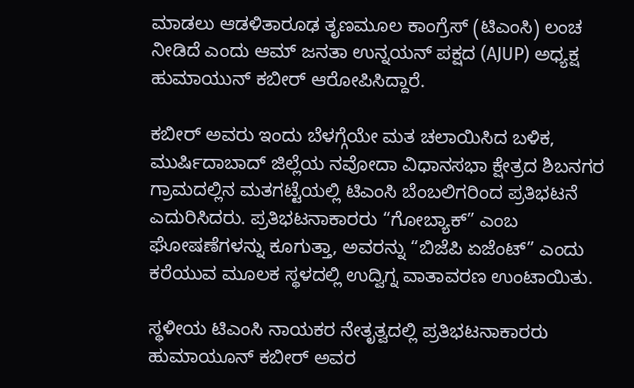ಮಾಡಲು ಆಡಳಿತಾರೂಢ ತೃಣಮೂಲ ಕಾಂಗ್ರೆಸ್ (ಟಿಎಂಸಿ) ಲಂಚ ನೀಡಿದೆ ಎಂದು ಆಮ್ ಜನತಾ ಉನ್ನಯನ್ ಪಕ್ಷದ (AJUP) ಅಧ್ಯಕ್ಷ ಹುಮಾಯುನ್ ಕಬೀರ್ ಆರೋಪಿಸಿದ್ದಾರೆ.

ಕಬೀರ್ ಅವರು ಇಂದು ಬೆಳಗ್ಗೆಯೇ ಮತ ಚಲಾಯಿಸಿದ ಬಳಿಕ, ಮುರ್ಷಿದಾಬಾದ್ ಜಿಲ್ಲೆಯ ನವೋದಾ ವಿಧಾನಸಭಾ ಕ್ಷೇತ್ರದ ಶಿಬನಗರ ಗ್ರಾಮದಲ್ಲಿನ ಮತಗಟ್ಟೆಯಲ್ಲಿ ಟಿಎಂಸಿ ಬೆಂಬಲಿಗರಿಂದ ಪ್ರತಿಭಟನೆ ಎದುರಿಸಿದರು. ಪ್ರತಿಭಟನಾಕಾರರು “ಗೋಬ್ಯಾಕ್” ಎಂಬ ಘೋಷಣೆಗಳನ್ನು ಕೂಗುತ್ತಾ, ಅವರನ್ನು “ಬಿಜೆಪಿ ಏಜೆಂಟ್” ಎಂದು ಕರೆಯುವ ಮೂಲಕ ಸ್ಥಳದಲ್ಲಿ ಉದ್ವಿಗ್ನ ವಾತಾವರಣ ಉಂಟಾಯಿತು.

ಸ್ಥಳೀಯ ಟಿಎಂಸಿ ನಾಯಕರ ನೇತೃತ್ವದಲ್ಲಿ ಪ್ರತಿಭಟನಾಕಾರರು ಹುಮಾಯೂನ್ ಕಬೀರ್ ಅವರ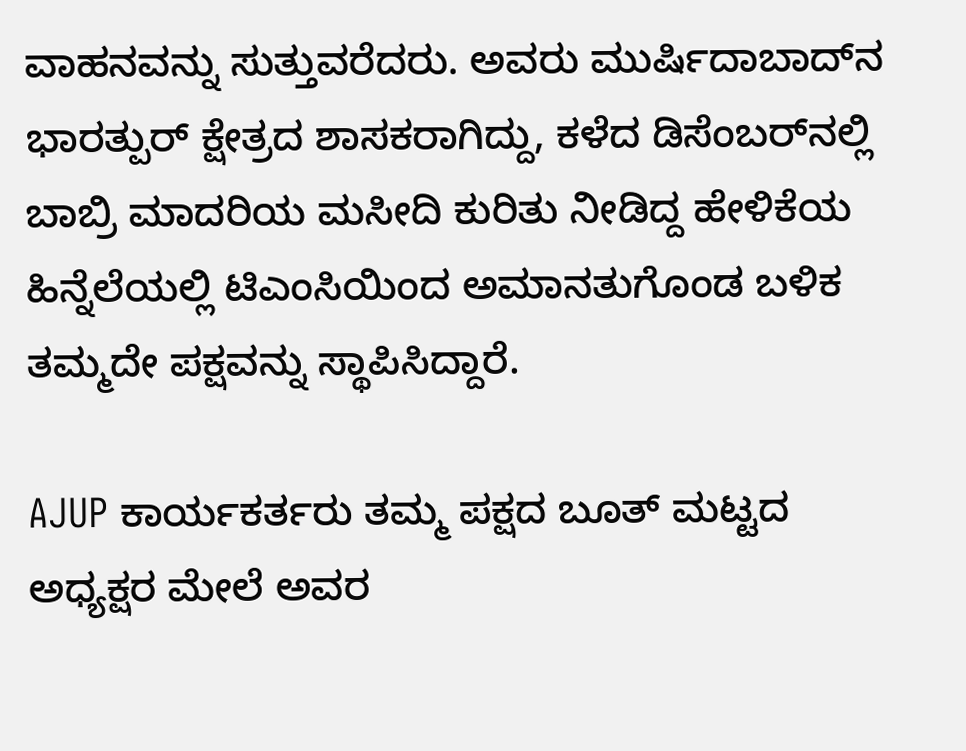ವಾಹನವನ್ನು ಸುತ್ತುವರೆದರು. ಅವರು ಮುರ್ಷಿದಾಬಾದ್‌ನ ಭಾರತ್ಪುರ್ ಕ್ಷೇತ್ರದ ಶಾಸಕರಾಗಿದ್ದು, ಕಳೆದ ಡಿಸೆಂಬರ್‌ನಲ್ಲಿ ಬಾಬ್ರಿ ಮಾದರಿಯ ಮಸೀದಿ ಕುರಿತು ನೀಡಿದ್ದ ಹೇಳಿಕೆಯ ಹಿನ್ನೆಲೆಯಲ್ಲಿ ಟಿಎಂಸಿಯಿಂದ ಅಮಾನತುಗೊಂಡ ಬಳಿಕ ತಮ್ಮದೇ ಪಕ್ಷವನ್ನು ಸ್ಥಾಪಿಸಿದ್ದಾರೆ.

AJUP ಕಾರ್ಯಕರ್ತರು ತಮ್ಮ ಪಕ್ಷದ ಬೂತ್ ಮಟ್ಟದ ಅಧ್ಯಕ್ಷರ ಮೇಲೆ ಅವರ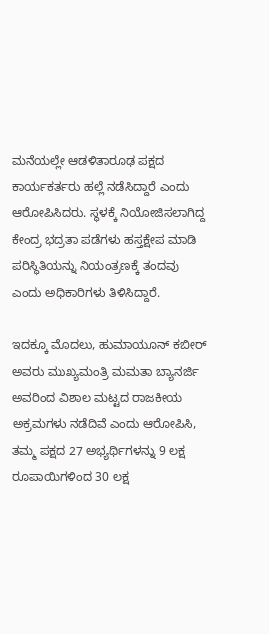ಮನೆಯಲ್ಲೇ ಆಡಳಿತಾರೂಢ ಪಕ್ಷದ ಕಾರ್ಯಕರ್ತರು ಹಲ್ಲೆ ನಡೆಸಿದ್ದಾರೆ ಎಂದು ಆರೋಪಿಸಿದರು. ಸ್ಥಳಕ್ಕೆ ನಿಯೋಜಿಸಲಾಗಿದ್ದ ಕೇಂದ್ರ ಭದ್ರತಾ ಪಡೆಗಳು ಹಸ್ತಕ್ಷೇಪ ಮಾಡಿ ಪರಿಸ್ಥಿತಿಯನ್ನು ನಿಯಂತ್ರಣಕ್ಕೆ ತಂದವು ಎಂದು ಅಧಿಕಾರಿಗಳು ತಿಳಿಸಿದ್ದಾರೆ.

ಇದಕ್ಕೂ ಮೊದಲು, ಹುಮಾಯೂನ್ ಕಬೀರ್ ಅವರು ಮುಖ್ಯಮಂತ್ರಿ ಮಮತಾ ಬ್ಯಾನರ್ಜಿ ಅವರಿಂದ ವಿಶಾಲ ಮಟ್ಟದ ರಾಜಕೀಯ ಅಕ್ರಮಗಳು ನಡೆದಿವೆ ಎಂದು ಆರೋಪಿಸಿ, ತಮ್ಮ ಪಕ್ಷದ 27 ಅಭ್ಯರ್ಥಿಗಳನ್ನು 9 ಲಕ್ಷ ರೂಪಾಯಿಗಳಿಂದ 30 ಲಕ್ಷ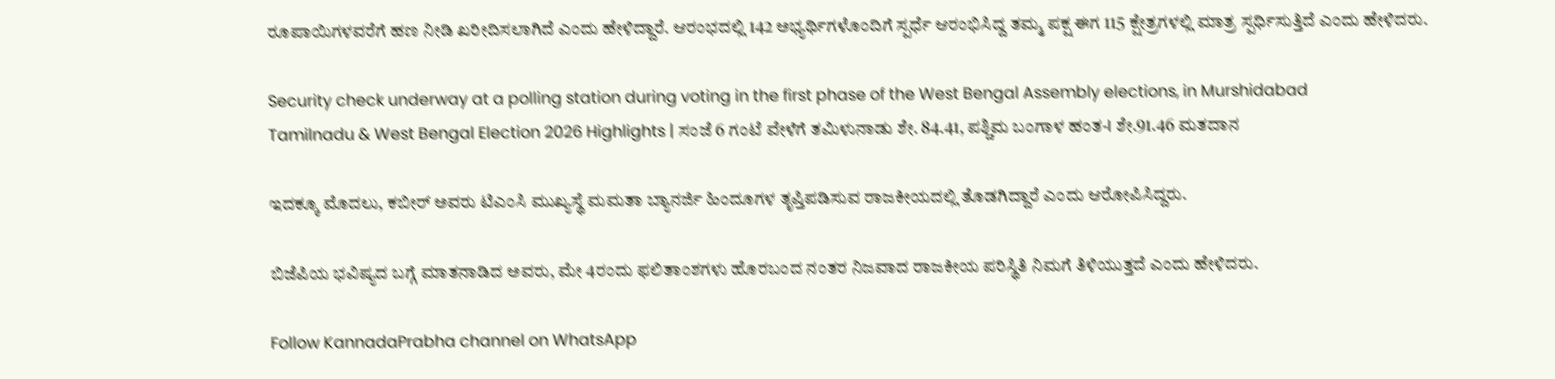ರೂಪಾಯಿಗಳವರೆಗೆ ಹಣ ನೀಡಿ ಖರೀದಿಸಲಾಗಿದೆ ಎಂದು ಹೇಳಿದ್ದಾರೆ. ಆರಂಭದಲ್ಲಿ 142 ಅಭ್ಯರ್ಥಿಗಳೊಂದಿಗೆ ಸ್ಪರ್ಧೆ ಆರಂಭಿಸಿದ್ದ ತಮ್ಮ ಪಕ್ಷ ಈಗ 115 ಕ್ಷೇತ್ರಗಳಲ್ಲಿ ಮಾತ್ರ ಸ್ಪರ್ಧಿಸುತ್ತಿದೆ ಎಂದು ಹೇಳಿದರು.

Security check underway at a polling station during voting in the first phase of the West Bengal Assembly elections, in Murshidabad
Tamilnadu & West Bengal Election 2026 Highlights | ಸಂಜೆ 6 ಗಂಟೆ ವೇಳೆಗೆ ತಮಿಳುನಾಡು ಶೇ. 84.41, ಪಶ್ಚಿಮ ಬಂಗಾಳ ಹಂತ-I ಶೇ.91.46 ಮತದಾನ

ಇದಕ್ಕೂ ಮೊದಲು, ಕಬೀರ್ ಅವರು ಟಿಎಂಸಿ ಮುಖ್ಯಸ್ಥೆ ಮಮತಾ ಬ್ಯಾನರ್ಜಿ ಹಿಂದೂಗಳ ತೃಪ್ತಿಪಡಿಸುವ ರಾಜಕೀಯದಲ್ಲಿ ತೊಡಗಿದ್ದಾರೆ ಎಂದು ಆರೋಪಿಸಿದ್ದರು.

ಬಿಜೆಪಿಯ ಭವಿಷ್ಯದ ಬಗ್ಗೆ ಮಾತನಾಡಿದ ಅವರು, ಮೇ 4ರಂದು ಫಲಿತಾಂಶಗಳು ಹೊರಬಂದ ನಂತರ ನಿಜವಾದ ರಾಜಕೀಯ ಪರಿಸ್ಥಿತಿ ನಿಮಗೆ ತಿಳಿಯುತ್ತದೆ ಎಂದು ಹೇಳಿದರು.

Follow KannadaPrabha channel on WhatsApp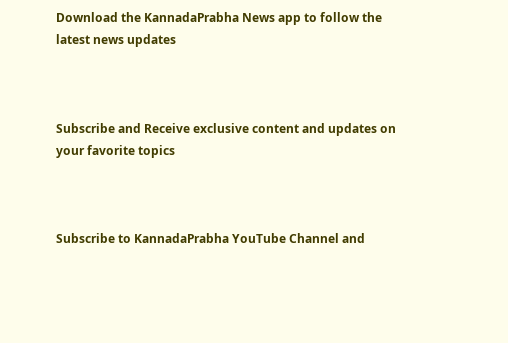Download the KannadaPrabha News app to follow the latest news updates



Subscribe and Receive exclusive content and updates on your favorite topics



Subscribe to KannadaPrabha YouTube Channel and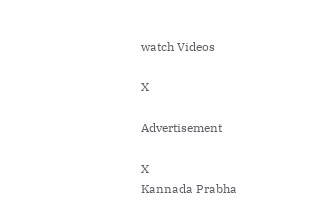watch Videos

X

Advertisement

X
Kannada Prabha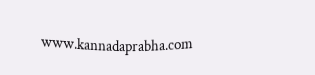www.kannadaprabha.com